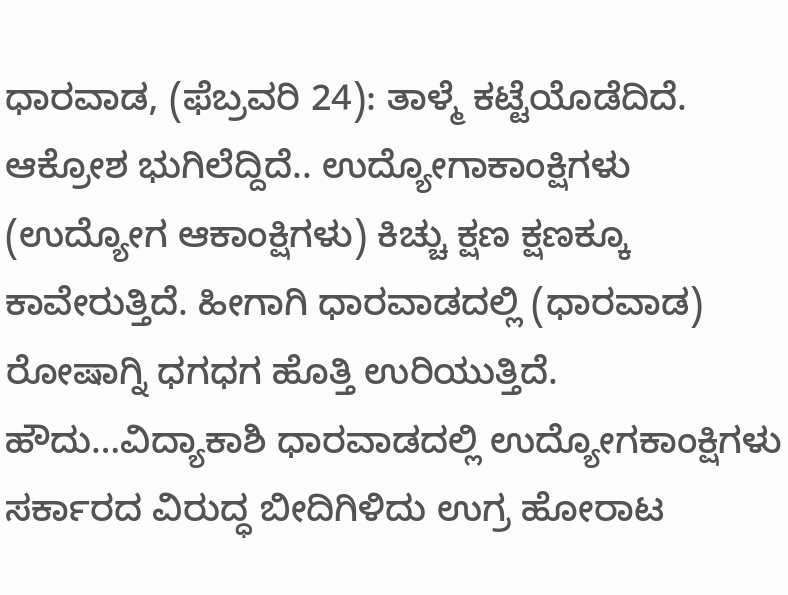ಧಾರವಾಡ, (ಫೆಬ್ರವರಿ 24): ತಾಳ್ಮೆ ಕಟ್ಟೆಯೊಡೆದಿದೆ. ಆಕ್ರೋಶ ಭುಗಿಲೆದ್ದಿದೆ.. ಉದ್ಯೋಗಾಕಾಂಕ್ಷಿಗಳು (ಉದ್ಯೋಗ ಆಕಾಂಕ್ಷಿಗಳು) ಕಿಚ್ಚು ಕ್ಷಣ ಕ್ಷಣಕ್ಕೂ ಕಾವೇರುತ್ತಿದೆ. ಹೀಗಾಗಿ ಧಾರವಾಡದಲ್ಲಿ (ಧಾರವಾಡ) ರೋಷಾಗ್ನಿ ಧಗಧಗ ಹೊತ್ತಿ ಉರಿಯುತ್ತಿದೆ. ಹೌದು…ವಿದ್ಯಾಕಾಶಿ ಧಾರವಾಡದಲ್ಲಿ ಉದ್ಯೋಗಕಾಂಕ್ಷಿಗಳು ಸರ್ಕಾರದ ವಿರುದ್ಧ ಬೀದಿಗಿಳಿದು ಉಗ್ರ ಹೋರಾಟ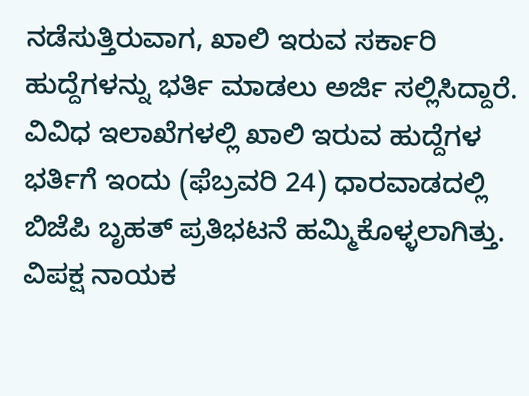ನಡೆಸುತ್ತಿರುವಾಗ, ಖಾಲಿ ಇರುವ ಸರ್ಕಾರಿ ಹುದ್ದೆಗಳನ್ನು ಭರ್ತಿ ಮಾಡಲು ಅರ್ಜಿ ಸಲ್ಲಿಸಿದ್ದಾರೆ.
ವಿವಿಧ ಇಲಾಖೆಗಳಲ್ಲಿ ಖಾಲಿ ಇರುವ ಹುದ್ದೆಗಳ ಭರ್ತಿಗೆ ಇಂದು (ಫೆಬ್ರವರಿ 24) ಧಾರವಾಡದಲ್ಲಿ ಬಿಜೆಪಿ ಬೃಹತ್ ಪ್ರತಿಭಟನೆ ಹಮ್ಮಿಕೊಳ್ಳಲಾಗಿತ್ತು. ವಿಪಕ್ಷ ನಾಯಕ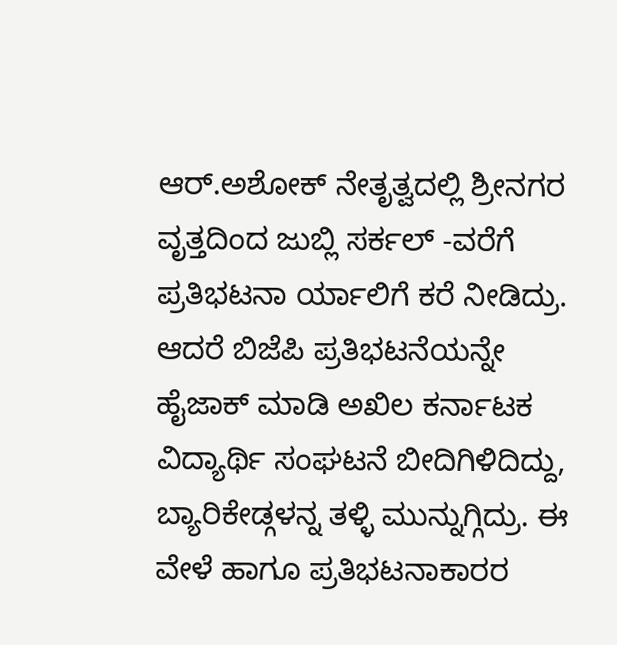ಆರ್.ಅಶೋಕ್ ನೇತೃತ್ವದಲ್ಲಿ ಶ್ರೀನಗರ ವೃತ್ತದಿಂದ ಜುಬ್ಲಿ ಸರ್ಕಲ್ -ವರೆಗೆ ಪ್ರತಿಭಟನಾ ರ್ಯಾಲಿಗೆ ಕರೆ ನೀಡಿದ್ರು. ಆದರೆ ಬಿಜೆಪಿ ಪ್ರತಿಭಟನೆಯನ್ನೇ ಹೈಜಾಕ್ ಮಾಡಿ ಅಖಿಲ ಕರ್ನಾಟಕ ವಿದ್ಯಾರ್ಥಿ ಸಂಘಟನೆ ಬೀದಿಗಿಳಿದಿದ್ದು, ಬ್ಯಾರಿಕೇಡ್ಗಳನ್ನ ತಳ್ಳಿ ಮುನ್ನುಗ್ಗಿದ್ರು. ಈ ವೇಳೆ ಹಾಗೂ ಪ್ರತಿಭಟನಾಕಾರರ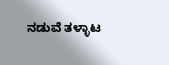ನಡುವೆ ತಳ್ಳಾಟ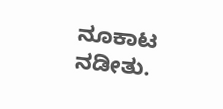ನೂಕಾಟ ನಡೀತು.